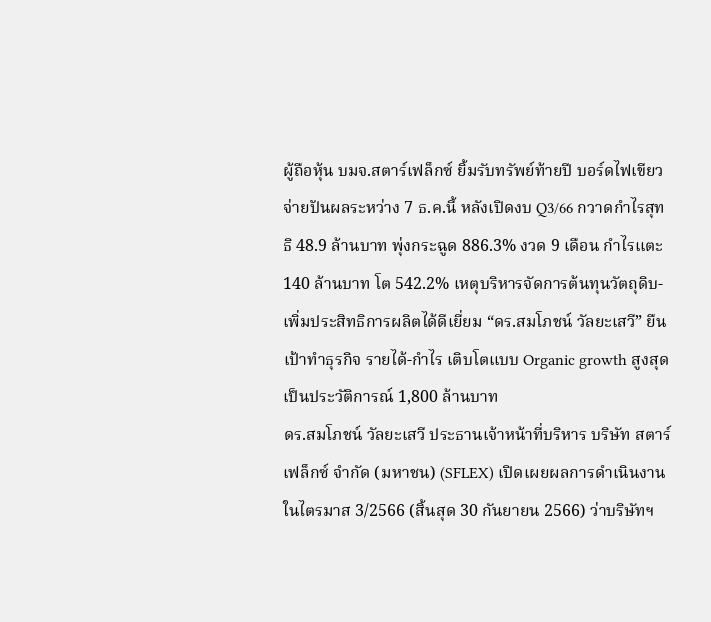ผู้ถือหุ้น บมจ.สตาร์เฟล็กซ์ ยิ้มรับทรัพย์ท้ายปี บอร์ดไฟเขียวจ่ายปันผลระหว่าง 7 ธ.ค.นี้ หลังเปิดงบ Q3/66 กวาดกำไรสุทธิ 48.9 ล้านบาท พุ่งกระฉูด 886.3% งวด 9 เดือน กำไรแตะ 140 ล้านบาท โต 542.2% เหตุบริหารจัดการต้นทุนวัตถุดิบ-เพิ่มประสิทธิการผลิตได้ดีเยี่ยม “ดร.สมโภชน์ วัลยะเสวี” ยืนเป้าทำธุรกิจ รายได้-กำไร เติบโตแบบ Organic growth สูงสุดเป็นประวัติการณ์ 1,800 ล้านบาท
ดร.สมโภชน์ วัลยะเสวี ประธานเจ้าหน้าที่บริหาร บริษัท สตาร์เฟล็กซ์ จำกัด (มหาชน) (SFLEX) เปิดเผยผลการดำเนินงานในไตรมาส 3/2566 (สิ้นสุด 30 กันยายน 2566) ว่าบริษัทฯ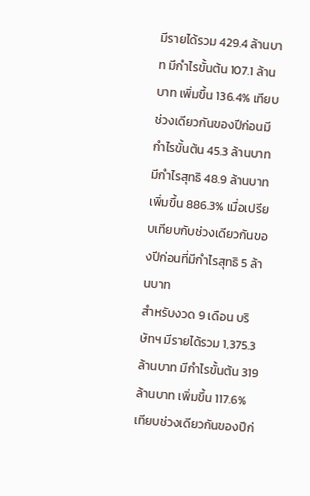มีรายได้รวม 429.4 ล้านบาท มีกำไรขั้นต้น 107.1 ล้านบาท เพิ่มขึ้น 136.4% เทียบช่วงเดียวกันของปีก่อนมีกำไรขั้นต้น 45.3 ล้านบาท มีกำไรสุทธิ 48.9 ล้านบาท เพิ่มขึ้น 886.3% เมื่อเปรียบเทียบกับช่วงเดียวกันของปีก่อนที่มีกำไรสุทธิ 5 ล้านบาท
สำหรับงวด 9 เดือน บริษัทฯ มีรายได้รวม 1,375.3 ล้านบาท มีกำไรขั้นต้น 319 ล้านบาท เพิ่มขึ้น 117.6% เทียบช่วงเดียวกันของปีก่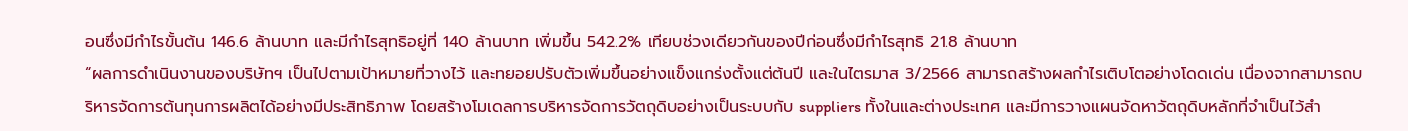อนซึ่งมีกำไรขั้นต้น 146.6 ล้านบาท และมีกำไรสุทธิอยู่ที่ 140 ล้านบาท เพิ่มขึ้น 542.2% เทียบช่วงเดียวกันของปีก่อนซึ่งมีกำไรสุทธิ 21.8 ล้านบาท
“ผลการดำเนินงานของบริษัทฯ เป็นไปตามเป้าหมายที่วางไว้ และทยอยปรับตัวเพิ่มขึ้นอย่างแข็งแกร่งตั้งแต่ต้นปี และในไตรมาส 3/2566 สามารถสร้างผลกำไรเติบโตอย่างโดดเด่น เนื่องจากสามารถบริหารจัดการต้นทุนการผลิตได้อย่างมีประสิทธิภาพ โดยสร้างโมเดลการบริหารจัดการวัตถุดิบอย่างเป็นระบบกับ suppliers ทั้งในและต่างประเทศ และมีการวางแผนจัดหาวัตถุดิบหลักที่จำเป็นไว้สำ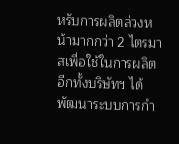หรับการผลิตล่วงหน้ามากกว่า 2 ไตรมาสเพื่อใช้ในการผลิต อีกทั้งบริษัทฯ ได้พัฒนาระบบการกำ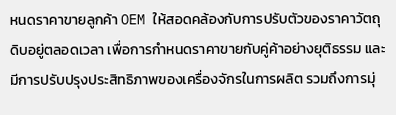หนดราคาขายลูกค้า OEM ให้สอดคล้องกับการปรับตัวของราคาวัตถุดิบอยู่ตลอดเวลา เพื่อการกำหนดราคาขายกับคู่ค้าอย่างยุติธรรม และมีการปรับปรุงประสิทธิภาพของเครื่องจักรในการผลิต รวมถึงการมุ่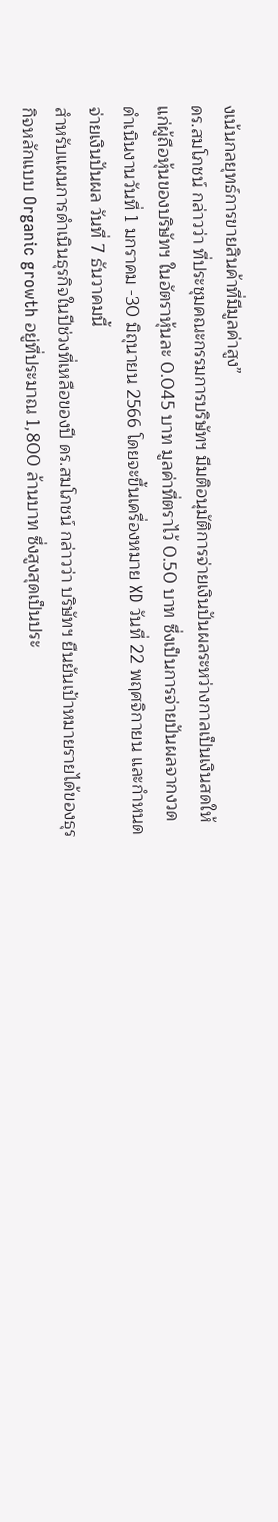งเน้นกลยุทธ์การขายสินค้าที่มีมูลค่าสูง”
ดร.สมโภชน์ กล่าวว่า ที่ประชุมคณะกรรมการบริษัทฯ มีมติอนุมัติการจ่ายเงินปันผลระหว่างกาลเป็นเงินสดให้แก่ผู้ถือหุ้นของบริษัทฯ ในอัตราหุ้นละ 0.045 บาท มูลค่าที่ตราไว้ 0.50 บาท ซึ่งเป็นการจ่ายปันผลจากงวดดำเนินงานวันที่ 1 มกราคม -30 มิถุนายน 2566 โดยจะขึ้นเครื่องหมาย XD วันที่ 22 พฤศจิกายน และกำหนดจ่ายเงินปันผล วันที่ 7 ธันวาคมนี้
สำหรับแผนการดำเนินธุรกิจในปีช่วงที่เหลือของปี ดร.สมโภชน์ กล่าวว่า บริษัทฯ ยืนยันเป้าหมายรายได้ของธุรกิจหลักแบบ Organic growth อยู่ที่ประมาณ 1,800 ล้านบาท ซึ่งสูงสุดเป็นประ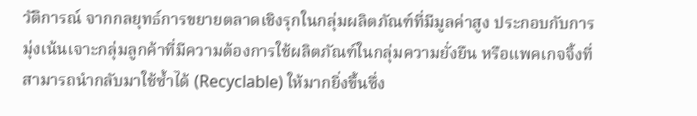วัติการณ์ จากกลยุทธ์การขยายตลาดเชิงรุกในกลุ่มผลิตภัณฑ์ที่มีมูลค่าสูง ประกอบกับการมุ่งเน้นเจาะกลุ่มลูกค้าที่มีความต้องการใช้ผลิตภัณฑ์ในกลุ่มความยั่งยืน หรือแพคเกจจิ้งที่สามารถนำกลับมาใช้ซ้ำได้ (Recyclable) ให้มากยิ่งขึ้นซึ่ง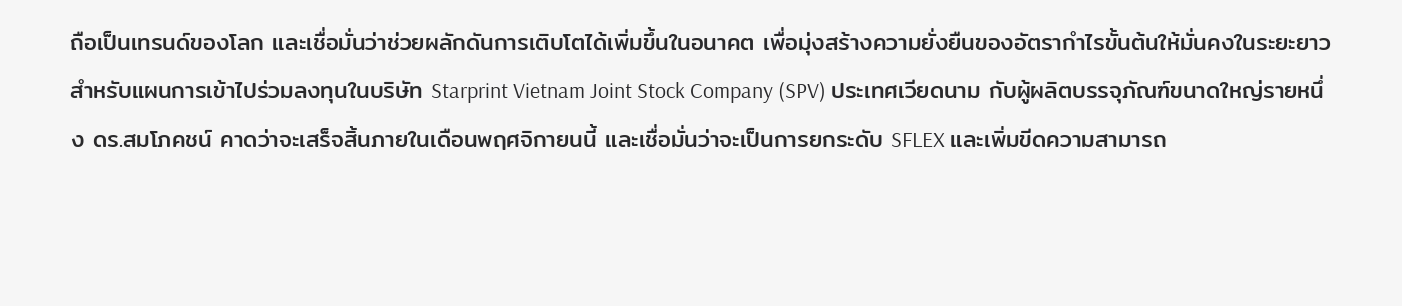ถือเป็นเทรนด์ของโลก และเชื่อมั่นว่าช่วยผลักดันการเติบโตได้เพิ่มขึ้นในอนาคต เพื่อมุ่งสร้างความยั่งยืนของอัตรากำไรขั้นต้นให้มั่นคงในระยะยาว
สำหรับแผนการเข้าไปร่วมลงทุนในบริษัท Starprint Vietnam Joint Stock Company (SPV) ประเทศเวียดนาม กับผู้ผลิตบรรจุภัณฑ์ขนาดใหญ่รายหนึ่ง ดร.สมโภคชน์ คาดว่าจะเสร็จสิ้นภายในเดือนพฤศจิกายนนี้ และเชื่อมั่นว่าจะเป็นการยกระดับ SFLEX และเพิ่มขีดความสามารถ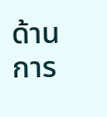ด้านการ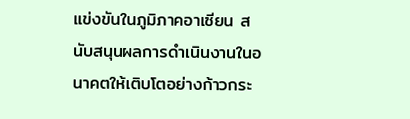แข่งขันในภูมิภาคอาเซียน สนับสนุนผลการดำเนินงานในอนาคตให้เติบโตอย่างก้าวกระ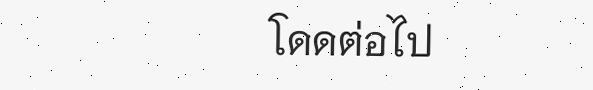โดดต่อไป